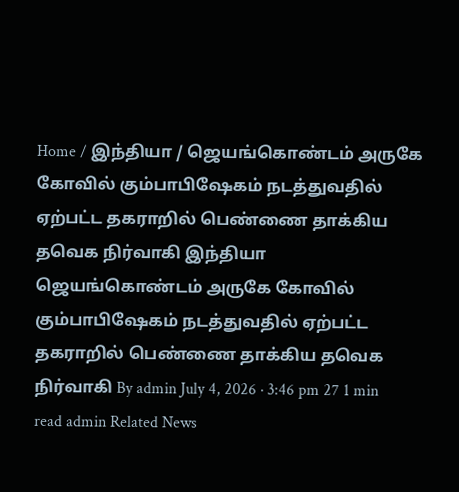Home / இந்தியா / ஜெயங்கொண்டம் அருகே கோவில் கும்பாபிஷேகம் நடத்துவதில் ஏற்பட்ட தகராறில் பெண்ணை தாக்கிய தவெக நிர்வாகி இந்தியா ஜெயங்கொண்டம் அருகே கோவில் கும்பாபிஷேகம் நடத்துவதில் ஏற்பட்ட தகராறில் பெண்ணை தாக்கிய தவெக நிர்வாகி By admin July 4, 2026 · 3:46 pm 27 1 min read admin Related News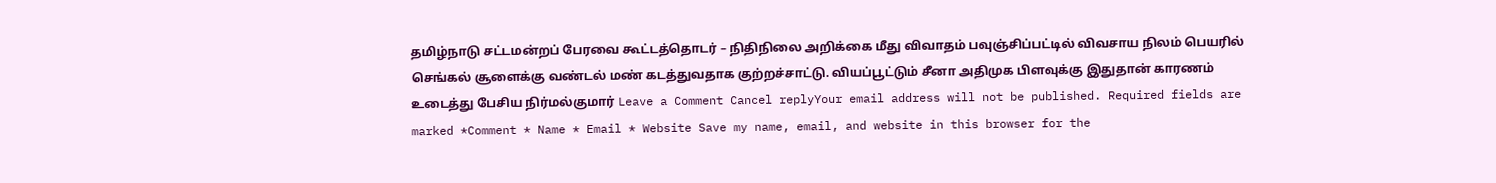தமிழ்நாடு சட்டமன்றப் பேரவை கூட்டத்தொடர் – நிதிநிலை அறிக்கை மீது விவாதம் பவுஞ்சிப்பட்டில் விவசாய நிலம் பெயரில் செங்கல் சூளைக்கு வண்டல் மண் கடத்துவதாக குற்றச்சாட்டு. வியப்பூட்டும் சீனா அதிமுக பிளவுக்கு இதுதான் காரணம் உடைத்து பேசிய நிர்மல்குமார் Leave a Comment Cancel replyYour email address will not be published. Required fields are marked *Comment * Name * Email * Website Save my name, email, and website in this browser for the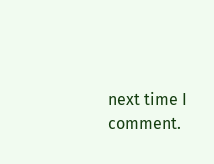next time I comment.